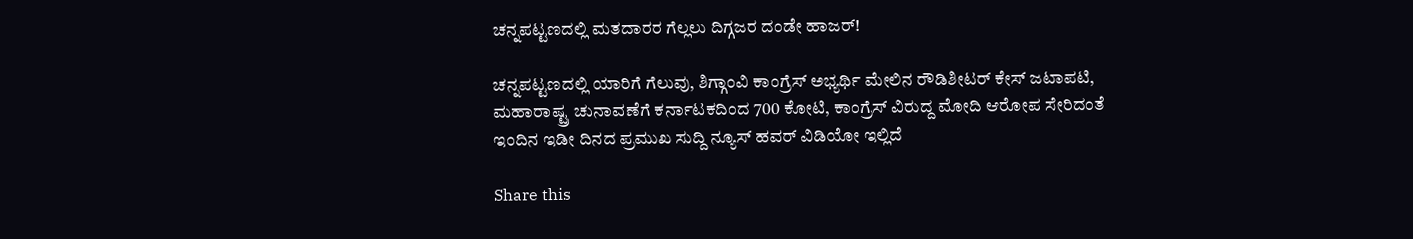ಚನ್ನಪಟ್ಟಣದಲ್ಲಿ ಮತದಾರರ ಗೆಲ್ಲಲು ದಿಗ್ಗಜರ ದಂಡೇ ಹಾಜರ್!

ಚನ್ನಪಟ್ಟಣದಲ್ಲಿ ಯಾರಿಗೆ ಗೆಲುವು, ಶಿಗ್ಗಾಂವಿ ಕಾಂಗ್ರೆಸ್ ಅಭ್ಯರ್ಥಿ ಮೇಲಿನ ರೌಡಿಶೀಟರ್ ಕೇಸ್ ಜಟಾಪಟಿ, ಮಹಾರಾಷ್ಟ್ರ ಚುನಾವಣೆಗೆ ಕರ್ನಾಟಕದಿಂದ 700 ಕೋಟಿ, ಕಾಂಗ್ರೆಸ್ ವಿರುದ್ದ ಮೋದಿ ಆರೋಪ ಸೇರಿದಂತೆ ಇಂದಿನ ಇಡೀ ದಿನದ ಪ್ರಮುಖ ಸುದ್ದಿ ನ್ಯೂಸ್ ಹವರ್ ವಿಡಿಯೋ ಇಲ್ಲಿದೆ

Share this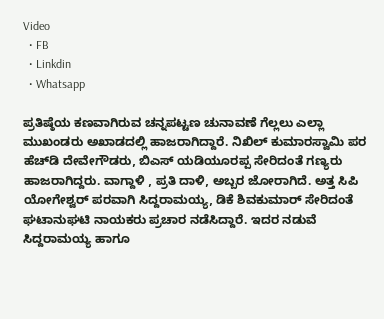Video
  • FB
  • Linkdin
  • Whatsapp

ಪ್ರತಿಷ್ಠೆಯ ಕಣವಾಗಿರುವ ಚನ್ನಪಟ್ಟಣ ಚುನಾವಣೆ ಗೆಲ್ಲಲು ಎಲ್ಲಾ ಮುಖಂಡರು ಅಖಾಡದಲ್ಲಿ ಹಾಜರಾಗಿದ್ದಾರೆ. ನಿಖಿಲ್ ಕುಮಾರಸ್ವಾಮಿ ಪರ ಹೆಚ್‌ಡಿ ದೇವೇಗೌಡರು, ಬಿಎಸ್ ಯಡಿಯೂರಪ್ಪ ಸೇರಿದಂತೆ ಗಣ್ಯರು ಹಾಜರಾಗಿದ್ದರು. ವಾಗ್ದಾಳಿ , ಪ್ರತಿ ದಾಳಿ, ಅಬ್ಬರ ಜೋರಾಗಿದೆ. ಅತ್ತ ಸಿಪಿ ಯೋಗೇಶ್ವರ್ ಪರವಾಗಿ ಸಿದ್ದರಾಮಯ್ಯ, ಡಿಕೆ ಶಿವಕುಮಾರ್ ಸೇರಿದಂತೆ ಘಟಾನುಘಟಿ ನಾಯಕರು ಪ್ರಚಾರ ನಡೆಸಿದ್ದಾರೆ. ಇದರ ನಡುವೆ ಸಿದ್ದರಾಮಯ್ಯ ಹಾಗೂ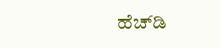ಹೆಚ್‌ಡಿ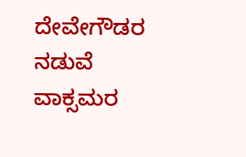ದೇವೇಗೌಡರ ನಡುವೆ ವಾಕ್ಸಮರ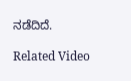ನಡೆದಿದೆ.

Related Video